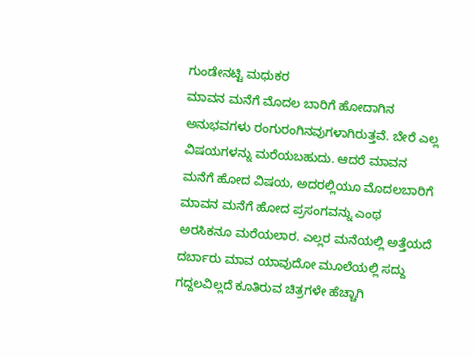ಗುಂಡೇನಟ್ಟಿ ಮಧುಕರ
ಮಾವನ ಮನೆಗೆ ಮೊದಲ ಬಾರಿಗೆ ಹೋದಾಗಿನ ಅನುಭವಗಳು ರಂಗುರಂಗಿನವುಗಳಾಗಿರುತ್ತವೆ. ಬೇರೆ ಎಲ್ಲ ವಿಷಯಗಳನ್ನು ಮರೆಯಬಹುದು. ಆದರೆ ಮಾವನ ಮನೆಗೆ ಹೋದ ವಿಷಯ, ಅದರಲ್ಲಿಯೂ ಮೊದಲಬಾರಿಗೆ ಮಾವನ ಮನೆಗೆ ಹೋದ ಪ್ರಸಂಗವನ್ನು ಎಂಥ ಅರಸಿಕನೂ ಮರೆಯಲಾರ. ಎಲ್ಲರ ಮನೆಯಲ್ಲಿ ಅತ್ತೆಯದೆ ದರ್ಬಾರು ಮಾವ ಯಾವುದೋ ಮೂಲೆಯಲ್ಲಿ ಸದ್ದು ಗದ್ದಲವಿಲ್ಲದೆ ಕೂತಿರುವ ಚಿತ್ರಗಳೇ ಹೆಚ್ಚಾಗಿ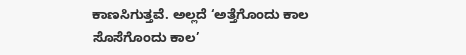ಕಾಣಸಿಗುತ್ತವೆ. ಅಲ್ಲದೆ ‘ಅತ್ತೆಗೊಂದು ಕಾಲ ಸೊಸೆಗೊಂದು ಕಾಲ’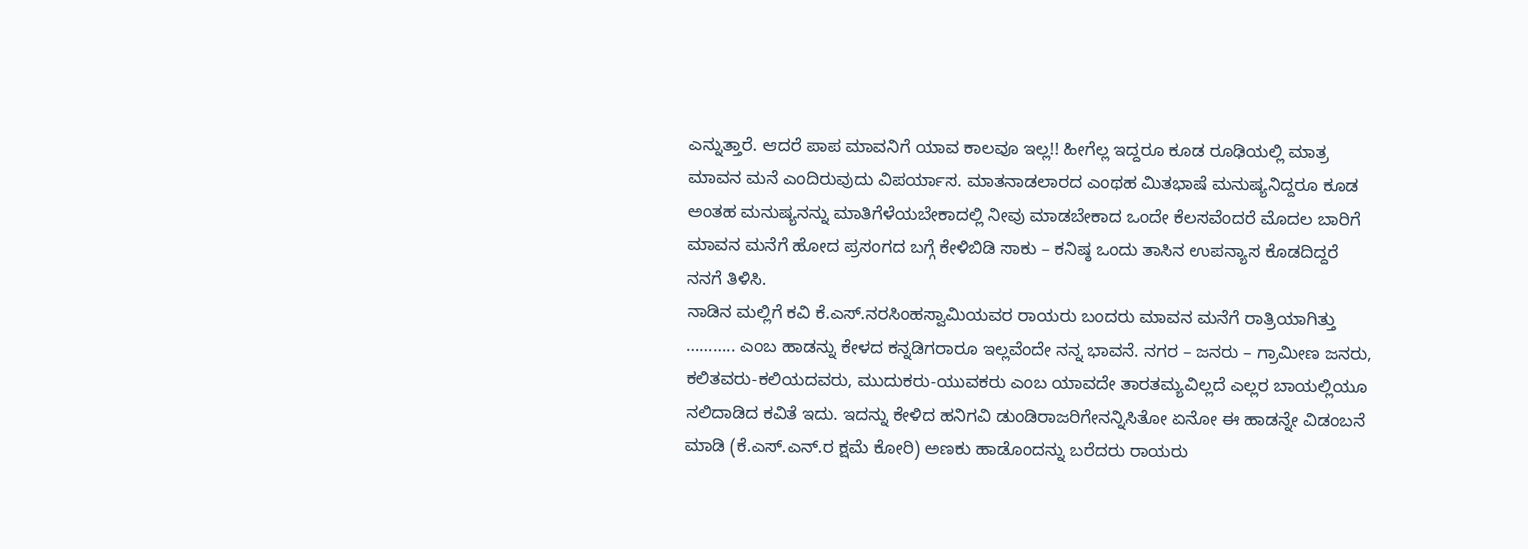ಎನ್ನುತ್ತಾರೆ. ಆದರೆ ಪಾಪ ಮಾವನಿಗೆ ಯಾವ ಕಾಲವೂ ಇಲ್ಲ!! ಹೀಗೆಲ್ಲ ಇದ್ದರೂ ಕೂಡ ರೂಢಿಯಲ್ಲಿ ಮಾತ್ರ ಮಾವನ ಮನೆ ಎಂದಿರುವುದು ವಿಪರ್ಯಾಸ. ಮಾತನಾಡಲಾರದ ಎಂಥಹ ಮಿತಭಾಷೆ ಮನುಷ್ಯನಿದ್ದರೂ ಕೂಡ ಅಂತಹ ಮನುಷ್ಯನನ್ನು ಮಾತಿಗೆಳೆಯಬೇಕಾದಲ್ಲಿ ನೀವು ಮಾಡಬೇಕಾದ ಒಂದೇ ಕೆಲಸವೆಂದರೆ ಮೊದಲ ಬಾರಿಗೆ ಮಾವನ ಮನೆಗೆ ಹೋದ ಪ್ರಸಂಗದ ಬಗ್ಗೆ ಕೇಳಿಬಿಡಿ ಸಾಕು – ಕನಿಷ್ಠ ಒಂದು ತಾಸಿನ ಉಪನ್ಯಾಸ ಕೊಡದಿದ್ದರೆ ನನಗೆ ತಿಳಿಸಿ.
ನಾಡಿನ ಮಲ್ಲಿಗೆ ಕವಿ ಕೆ.ಎಸ್.ನರಸಿಂಹಸ್ವಾಮಿಯವರ ರಾಯರು ಬಂದರು ಮಾವನ ಮನೆಗೆ ರಾತ್ರಿಯಾಗಿತ್ತು ……….. ಎಂಬ ಹಾಡನ್ನು ಕೇಳದ ಕನ್ನಡಿಗರಾರೂ ಇಲ್ಲವೆಂದೇ ನನ್ನ ಭಾವನೆ. ನಗರ – ಜನರು – ಗ್ರಾಮೀಣ ಜನರು, ಕಲಿತವರು-ಕಲಿಯದವರು, ಮುದುಕರು-ಯುವಕರು ಎಂಬ ಯಾವದೇ ತಾರತಮ್ಯವಿಲ್ಲದೆ ಎಲ್ಲರ ಬಾಯಲ್ಲಿಯೂ ನಲಿದಾಡಿದ ಕವಿತೆ ಇದು. ಇದನ್ನು ಕೇಳಿದ ಹನಿಗವಿ ಡುಂಡಿರಾಜರಿಗೇನನ್ನಿಸಿತೋ ಏನೋ ಈ ಹಾಡನ್ನೇ ವಿಡಂಬನೆ ಮಾಡಿ (ಕೆ.ಎಸ್.ಎನ್.ರ ಕ್ಷಮೆ ಕೋರಿ) ಅಣಕು ಹಾಡೊಂದನ್ನು ಬರೆದರು ರಾಯರು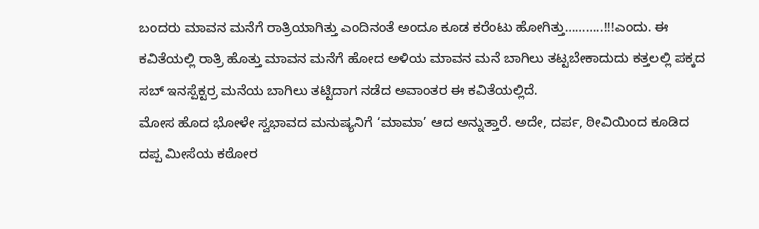ಬಂದರು ಮಾವನ ಮನೆಗೆ ರಾತ್ರಿಯಾಗಿತ್ತು ಎಂದಿನಂತೆ ಅಂದೂ ಕೂಡ ಕರೆಂಟು ಹೋಗಿತ್ತು………..!!!ಎಂದು. ಈ ಕವಿತೆಯಲ್ಲಿ ರಾತ್ರಿ ಹೊತ್ತು ಮಾವನ ಮನೆಗೆ ಹೋದ ಅಳಿಯ ಮಾವನ ಮನೆ ಬಾಗಿಲು ತಟ್ಟಬೇಕಾದುದು ಕತ್ತಲಲ್ಲಿ ಪಕ್ಕದ ಸಬ್ ಇನಸ್ಪೆಕ್ಟರ್ರ ಮನೆಯ ಬಾಗಿಲು ತಟ್ಟಿದಾಗ ನಡೆದ ಅವಾಂತರ ಈ ಕವಿತೆಯಲ್ಲಿದೆ.
ಮೋಸ ಹೊದ ಭೋಳೇ ಸ್ವಭಾವದ ಮನುಷ್ಯನಿಗೆ ‘ಮಾಮಾ’ ಆದ ಅನ್ನುತ್ತಾರೆ. ಅದೇ, ದರ್ಪ, ಠೀವಿಯಿಂದ ಕೂಡಿದ ದಪ್ಪ ಮೀಸೆಯ ಕಠೋರ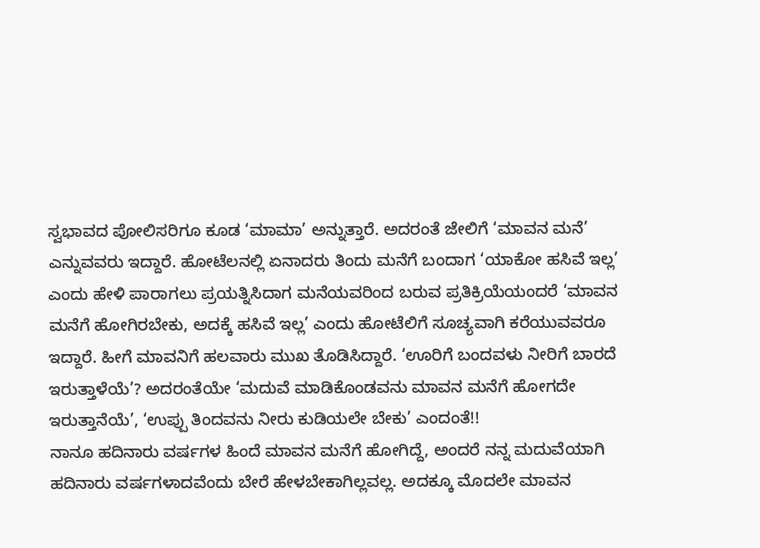ಸ್ವಭಾವದ ಪೋಲಿಸರಿಗೂ ಕೂಡ ‘ಮಾಮಾ’ ಅನ್ನುತ್ತಾರೆ. ಅದರಂತೆ ಜೇಲಿಗೆ ‘ಮಾವನ ಮನೆ’ ಎನ್ನುವವರು ಇದ್ದಾರೆ. ಹೋಟೆಲನಲ್ಲಿ ಏನಾದರು ತಿಂದು ಮನೆಗೆ ಬಂದಾಗ ‘ಯಾಕೋ ಹಸಿವೆ ಇಲ್ಲ’ ಎಂದು ಹೇಳಿ ಪಾರಾಗಲು ಪ್ರಯತ್ನಿಸಿದಾಗ ಮನೆಯವರಿಂದ ಬರುವ ಪ್ರತಿಕ್ರಿಯೆಯಂದರೆ ‘ಮಾವನ ಮನೆಗೆ ಹೋಗಿರಬೇಕು, ಅದಕ್ಕೆ ಹಸಿವೆ ಇಲ್ಲ’ ಎಂದು ಹೋಟೆಲಿಗೆ ಸೂಚ್ಯವಾಗಿ ಕರೆಯುವವರೂ ಇದ್ದಾರೆ. ಹೀಗೆ ಮಾವನಿಗೆ ಹಲವಾರು ಮುಖ ತೊಡಿಸಿದ್ದಾರೆ. ‘ಊರಿಗೆ ಬಂದವಳು ನೀರಿಗೆ ಬಾರದೆ ಇರುತ್ತಾಳೆಯೆ’? ಅದರಂತೆಯೇ ‘ಮದುವೆ ಮಾಡಿಕೊಂಡವನು ಮಾವನ ಮನೆಗೆ ಹೋಗದೇ ಇರುತ್ತಾನೆಯೆ’, ‘ಉಪ್ಪು ತಿಂದವನು ನೀರು ಕುಡಿಯಲೇ ಬೇಕು’ ಎಂದಂತೆ!!
ನಾನೂ ಹದಿನಾರು ವರ್ಷಗಳ ಹಿಂದೆ ಮಾವನ ಮನೆಗೆ ಹೋಗಿದ್ದೆ, ಅಂದರೆ ನನ್ನ ಮದುವೆಯಾಗಿ ಹದಿನಾರು ವರ್ಷಗಳಾದವೆಂದು ಬೇರೆ ಹೇಳಬೇಕಾಗಿಲ್ಲವಲ್ಲ. ಅದಕ್ಕೂ ಮೊದಲೇ ಮಾವನ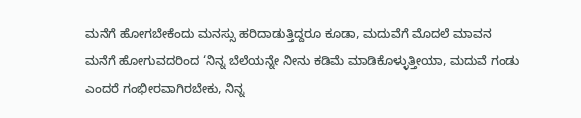ಮನೆಗೆ ಹೋಗಬೇಕೆಂದು ಮನಸ್ಸು ಹರಿದಾಡುತ್ತಿದ್ದರೂ ಕೂಡಾ, ಮದುವೆಗೆ ಮೊದಲೆ ಮಾವನ ಮನೆಗೆ ಹೋಗುವದರಿಂದ ‘ನಿನ್ನ ಬೆಲೆಯನ್ನೇ ನೀನು ಕಡಿಮೆ ಮಾಡಿಕೊಳ್ಳುತ್ತೀಯಾ, ಮದುವೆ ಗಂಡು ಎಂದರೆ ಗಂಭೀರವಾಗಿರಬೇಕು, ನಿನ್ನ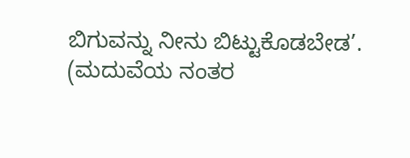ಬಿಗುವನ್ನು ನೀನು ಬಿಟ್ಟುಕೊಡಬೇಡ’. (ಮದುವೆಯ ನಂತರ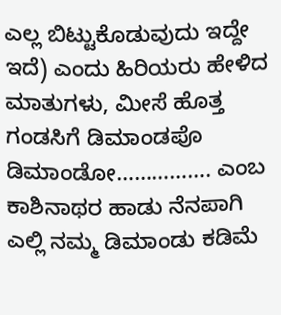ಎಲ್ಲ ಬಿಟ್ಟುಕೊಡುವುದು ಇದ್ದೇ ಇದೆ) ಎಂದು ಹಿರಿಯರು ಹೇಳಿದ ಮಾತುಗಳು, ಮೀಸೆ ಹೊತ್ತ ಗಂಡಸಿಗೆ ಡಿಮಾಂಡಪೊ ಡಿಮಾಂಡೋ……………. ಎಂಬ ಕಾಶಿನಾಥರ ಹಾಡು ನೆನಪಾಗಿ ಎಲ್ಲಿ ನಮ್ಮ ಡಿಮಾಂಡು ಕಡಿಮೆ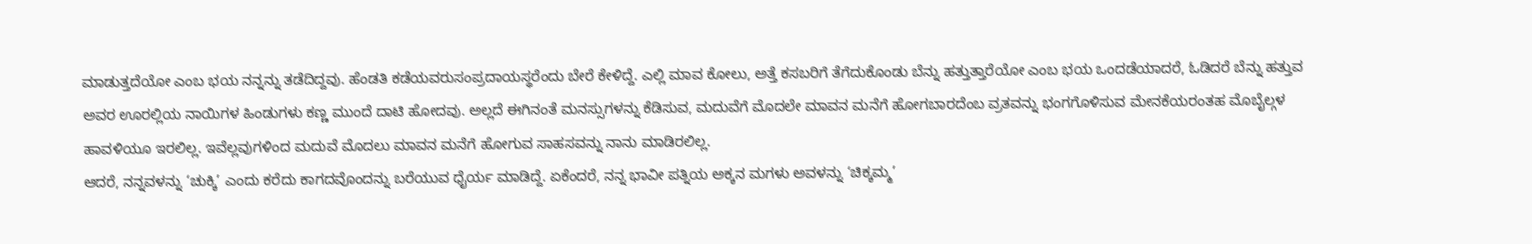ಮಾಡುತ್ತದೆಯೋ ಎಂಬ ಭಯ ನನ್ನನ್ನು ತಡೆದಿದ್ದವು. ಹೆಂಡತಿ ಕಡೆಯವರುಸಂಪ್ರದಾಯಸ್ಥರೆಂದು ಬೇರೆ ಕೇಳಿದ್ದೆ. ಎಲ್ಲಿ ಮಾವ ಕೋಲು, ಅತ್ತೆ ಕಸಬರಿಗೆ ತೆಗೆದುಕೊಂಡು ಬೆನ್ನು ಹತ್ತುತ್ತಾರೆಯೋ ಎಂಬ ಭಯ ಒಂದಡೆಯಾದರೆ, ಓಡಿದರೆ ಬೆನ್ನು ಹತ್ತುವ ಅವರ ಊರಲ್ಲಿಯ ನಾಯಿಗಳ ಹಿಂಡುಗಳು ಕಣ್ಣ ಮುಂದೆ ದಾಟಿ ಹೋದವು. ಅಲ್ಲದೆ ಈಗಿನಂತೆ ಮನಸ್ಸುಗಳನ್ನು ಕೆಡಿಸುವ, ಮದುವೆಗೆ ಮೊದಲೇ ಮಾವನ ಮನೆಗೆ ಹೋಗಬಾರದೆಂಬ ವ್ರತವನ್ನು ಭಂಗಗೊಳಿಸುವ ಮೇನಕೆಯರಂತಹ ಮೊಬೈಲ್ಗಳ ಹಾವಳಿಯೂ ಇರಲಿಲ್ಲ. ಇವೆಲ್ಲವುಗಳಿಂದ ಮದುವೆ ಮೊದಲು ಮಾವನ ಮನೆಗೆ ಹೋಗುವ ಸಾಹಸವನ್ನು ನಾನು ಮಾಡಿರಲಿಲ್ಲ.
ಆದರೆ, ನನ್ನವಳನ್ನು ‘ಚುಕ್ಕಿ’ ಎಂದು ಕರೆದು ಕಾಗದವೊಂದನ್ನು ಬರೆಯುವ ಧೈರ್ಯ ಮಾಡಿದ್ದೆ. ಏಕೆಂದರೆ, ನನ್ನ ಭಾವೀ ಪತ್ನಿಯ ಅಕ್ಕನ ಮಗಳು ಅವಳನ್ನು ‘ಚಿಕ್ಕಮ್ಮ’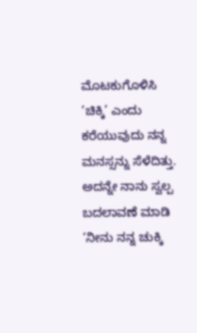ಮೊಟಕುಗೊಳಿಸಿ ‘ಚಿಕ್ಕಿ’ ಎಂದು ಕರೆಯುವುದು ನನ್ನ ಮನಸ್ಸನ್ನು ಸೆಳೆದಿತ್ತು. ಅದನ್ನೇ ನಾನು ಸ್ವಲ್ಪ ಬದಲಾವಣೆ ಮಾಡಿ ‘ನೀನು ನನ್ನ ಚುಕ್ಕಿ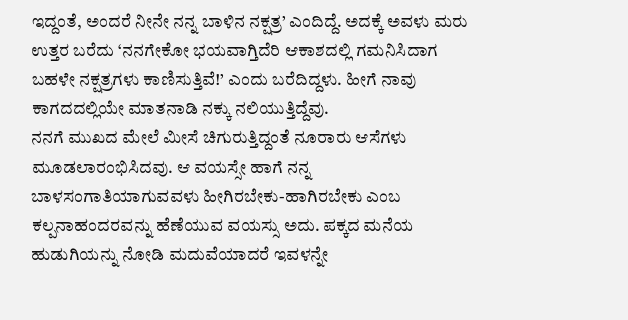ಇದ್ದಂತೆ, ಅಂದರೆ ನೀನೇ ನನ್ನ ಬಾಳಿನ ನಕ್ಷತ್ರ’ ಎಂದಿದ್ದೆ. ಅದಕ್ಕೆ ಅವಳು ಮರು ಉತ್ತರ ಬರೆದು ‘ನನಗೇಕೋ ಭಯವಾಗ್ತಿದೆರಿ ಆಕಾಶದಲ್ಲಿ ಗಮನಿಸಿದಾಗ ಬಹಳೇ ನಕ್ಷತ್ರಗಳು ಕಾಣಿಸುತ್ತಿವೆ!’ ಎಂದು ಬರೆದಿದ್ದಳು. ಹೀಗೆ ನಾವು ಕಾಗದದಲ್ಲಿಯೇ ಮಾತನಾಡಿ ನಕ್ಕು ನಲಿಯುತ್ತಿದ್ದೆವು.
ನನಗೆ ಮುಖದ ಮೇಲೆ ಮೀಸೆ ಚಿಗುರುತ್ತಿದ್ದಂತೆ ನೂರಾರು ಆಸೆಗಳು ಮೂಡಲಾರಂಭಿಸಿದವು. ಆ ವಯಸ್ಸೇ ಹಾಗೆ ನನ್ನ ಬಾಳಸಂಗಾತಿಯಾಗುವವಳು ಹೀಗಿರಬೇಕು-ಹಾಗಿರಬೇಕು ಎಂಬ ಕಲ್ಪನಾಹಂದರವನ್ನು ಹೆಣೆಯುವ ವಯಸ್ಸು ಅದು. ಪಕ್ಕದ ಮನೆಯ ಹುಡುಗಿಯನ್ನು ನೋಡಿ ಮದುವೆಯಾದರೆ ಇವಳನ್ನೇ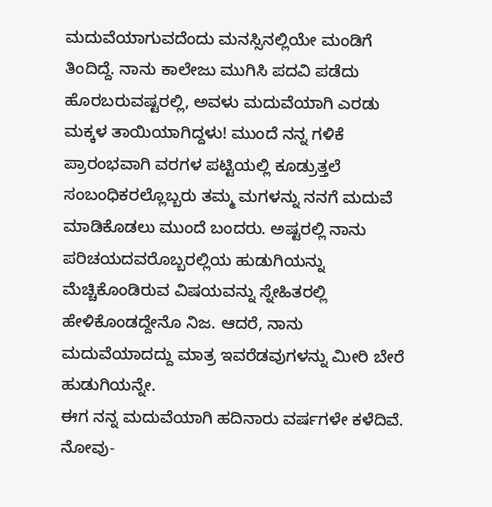ಮದುವೆಯಾಗುವದೆಂದು ಮನಸ್ಸಿನಲ್ಲಿಯೇ ಮಂಡಿಗೆ ತಿಂದಿದ್ದೆ. ನಾನು ಕಾಲೇಜು ಮುಗಿಸಿ ಪದವಿ ಪಡೆದು ಹೊರಬರುವಷ್ಟರಲ್ಲಿ, ಅವಳು ಮದುವೆಯಾಗಿ ಎರಡು ಮಕ್ಕಳ ತಾಯಿಯಾಗಿದ್ದಳು! ಮುಂದೆ ನನ್ನ ಗಳಿಕೆ ಪ್ರಾರಂಭವಾಗಿ ವರಗಳ ಪಟ್ಟಿಯಲ್ಲಿ ಕೂಡ್ರುತ್ತಲೆ ಸಂಬಂಧಿಕರಲ್ಲೊಬ್ಬರು ತಮ್ಮ ಮಗಳನ್ನು ನನಗೆ ಮದುವೆ ಮಾಡಿಕೊಡಲು ಮುಂದೆ ಬಂದರು. ಅಷ್ಟರಲ್ಲಿ ನಾನು ಪರಿಚಯದವರೊಬ್ಬರಲ್ಲಿಯ ಹುಡುಗಿಯನ್ನು ಮೆಚ್ಚಿಕೊಂಡಿರುವ ವಿಷಯವನ್ನು ಸ್ನೇಹಿತರಲ್ಲಿ ಹೇಳಿಕೊಂಡದ್ದೇನೊ ನಿಜ. ಆದರೆ, ನಾನು ಮದುವೆಯಾದದ್ದು ಮಾತ್ರ ಇವರೆಡವುಗಳನ್ನು ಮೀರಿ ಬೇರೆ ಹುಡುಗಿಯನ್ನೇ.
ಈಗ ನನ್ನ ಮದುವೆಯಾಗಿ ಹದಿನಾರು ವರ್ಷಗಳೇ ಕಳೆದಿವೆ. ನೋವು-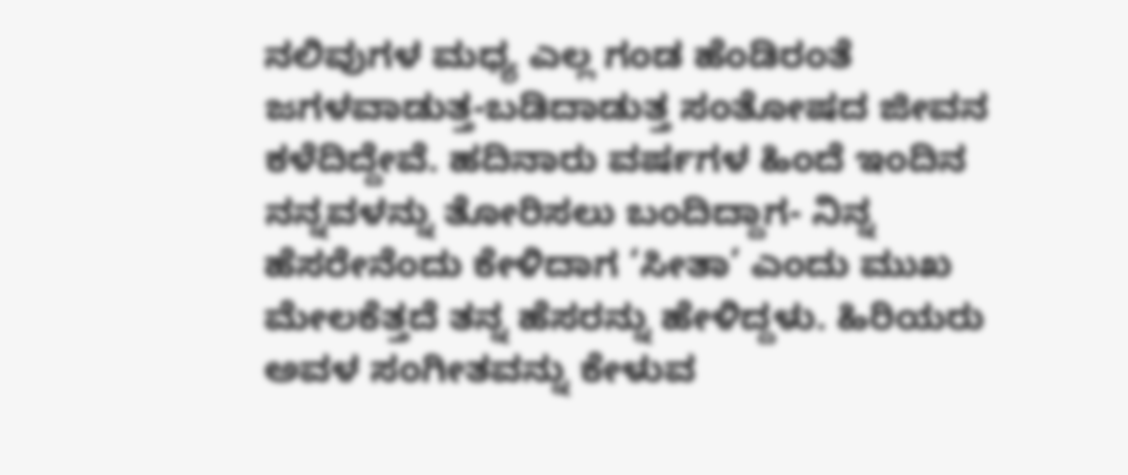ನಲಿವುಗಳ ಮಧ್ಯ ಎಲ್ಲ ಗಂಡ ಹೆಂಡಿರಂತೆ ಜಗಳವಾಡುತ್ತ-ಬಡಿದಾಡುತ್ತ ಸಂತೋಷದ ಜೀವನ ಕಳೆದಿದ್ದೇವೆ. ಹದಿನಾರು ವರ್ಷಗಳ ಹಿಂದೆ ಇಂದಿನ ನನ್ನವಳನ್ನು ತೋರಿಸಲು ಬಂದಿದ್ದಾಗ- ನಿನ್ನ ಹೆಸರೇನೆಂದು ಕೇಳಿದಾಗ ‘ಸೀತಾ’ ಎಂದು ಮುಖ ಮೇಲಕೆತ್ತದೆ ತನ್ನ ಹೆಸರನ್ನು ಹೇಳಿದ್ದಳು. ಹಿರಿಯರು ಅವಳ ಸಂಗೀತವನ್ನು ಕೇಳುವ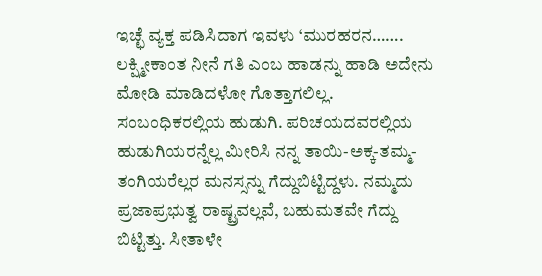ಇಚ್ಛೆ ವ್ಯಕ್ತ ಪಡಿಸಿದಾಗ ಇವಳು ‘ಮುರಹರನ……. ಲಕ್ಷ್ಮೀಕಾಂತ ನೀನೆ ಗತಿ ಎಂಬ ಹಾಡನ್ನು ಹಾಡಿ ಅದೇನು ಮೋಡಿ ಮಾಡಿದಳೋ ಗೊತ್ತಾಗಲಿಲ್ಲ. ಸಂಬಂಧಿಕರಲ್ಲಿಯ ಹುಡುಗಿ. ಪರಿಚಯದವರಲ್ಲಿಯ ಹುಡುಗಿಯರನ್ನೆಲ್ಲ ಮೀರಿಸಿ ನನ್ನ ತಾಯಿ-ಅಕ್ಕ-ತಮ್ಮ-ತಂಗಿಯರೆಲ್ಲರ ಮನಸ್ಸನ್ನು ಗೆದ್ದುಬಿಟ್ಟಿದ್ದಳು. ನಮ್ಮದು ಪ್ರಜಾಪ್ರಭುತ್ವ ರಾಷ್ಟ್ರವಲ್ಲವೆ, ಬಹುಮತವೇ ಗೆದ್ದು ಬಿಟ್ಟಿತ್ತು. ಸೀತಾಳೇ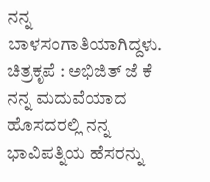ನನ್ನ ಬಾಳಸಂಗಾತಿಯಾಗಿದ್ದಳು.
ಚಿತ್ರಕೃಪೆ : ಅಭಿಜಿತ್ ಜೆ ಕೆ
ನನ್ನ ಮದುವೆಯಾದ ಹೊಸದರಲ್ಲಿ ನನ್ನ ಭಾವಿಪತ್ನಿಯ ಹೆಸರನ್ನು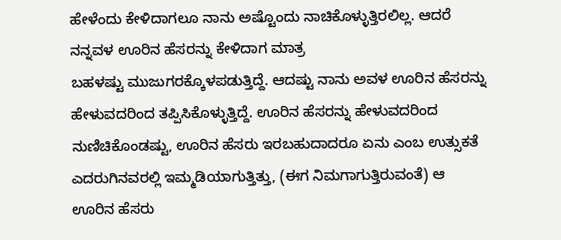ಹೇಳೆಂದು ಕೇಳಿದಾಗಲೂ ನಾನು ಅಷ್ಟೊಂದು ನಾಚಿಕೊಳ್ಳುತ್ತಿರಲಿಲ್ಲ. ಆದರೆ ನನ್ನವಳ ಊರಿನ ಹೆಸರನ್ನು ಕೇಳಿದಾಗ ಮಾತ್ರ
ಬಹಳಷ್ಟು ಮುಜುಗರಕ್ಕೊಳಪಡುತ್ತಿದ್ದೆ. ಆದಷ್ಟು ನಾನು ಅವಳ ಊರಿನ ಹೆಸರನ್ನು ಹೇಳುವದರಿಂದ ತಪ್ಪಿಸಿಕೊಳ್ಳುತ್ತಿದ್ದೆ. ಊರಿನ ಹೆಸರನ್ನು ಹೇಳುವದರಿಂದ ನುಣಿಚಿಕೊಂಡಷ್ಟು, ಊರಿನ ಹೆಸರು ಇರಬಹುದಾದರೂ ಏನು ಎಂಬ ಉತ್ಸುಕತೆ ಎದರುಗಿನವರಲ್ಲಿ ಇಮ್ಮಡಿಯಾಗುತ್ತಿತ್ತು, (ಈಗ ನಿಮಗಾಗುತ್ತಿರುವಂತೆ) ಆ ಊರಿನ ಹೆಸರು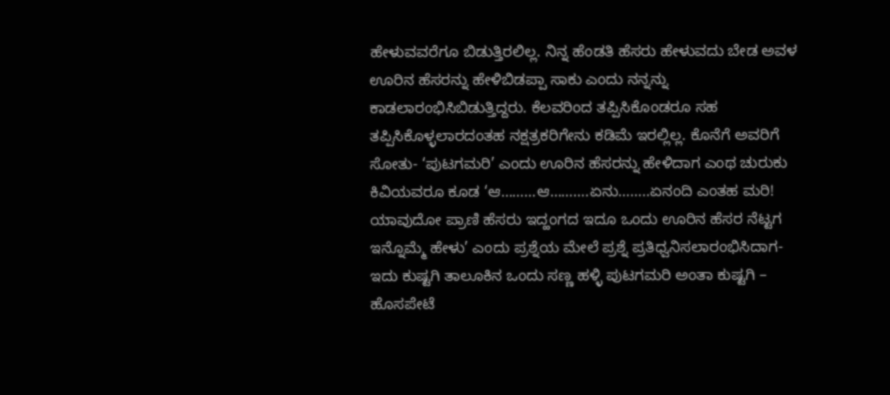ಹೇಳುವವರೆಗೂ ಬಿಡುತ್ತಿರಲಿಲ್ಲ. ನಿನ್ನ ಹೆಂಡತಿ ಹೆಸರು ಹೇಳುವದು ಬೇಡ ಅವಳ ಊರಿನ ಹೆಸರನ್ನು ಹೇಳಿಬಿಡಪ್ಪಾ ಸಾಕು ಎಂದು ನನ್ನನ್ನು ಕಾಡಲಾರಂಭಿಸಿಬಿಡುತ್ತಿದ್ದರು. ಕೆಲವರಿಂದ ತಪ್ಪಿಸಿಕೊಂಡರೂ ಸಹ ತಪ್ಪಿಸಿಕೊಳ್ಳಲಾರದಂತಹ ನಕ್ಷತ್ರಕರಿಗೇನು ಕಡಿಮೆ ಇರಲ್ಲಿಲ್ಲ. ಕೊನೆಗೆ ಅವರಿಗೆ ಸೋತು- ‘ಪುಟಗಮರಿ’ ಎಂದು ಊರಿನ ಹೆಸರನ್ನು ಹೇಳಿದಾಗ ಎಂಥ ಚುರುಕು ಕಿವಿಯವರೂ ಕೂಡ ‘ಆ………ಆ……….ಏನು……..ಏನಂದಿ ಎಂತಹ ಮರಿ! ಯಾವುದೋ ಪ್ರಾಣಿ ಹೆಸರು ಇದ್ಹಂಗದ ಇದೂ ಒಂದು ಊರಿನ ಹೆಸರ ನೆಟ್ಟಗ ಇನ್ನೊಮ್ಮೆ ಹೇಳು’ ಎಂದು ಪ್ರಶ್ನೆಯ ಮೇಲೆ ಪ್ರಶ್ನೆ ಪ್ರತಿಧ್ವನಿಸಲಾರಂಭಿಸಿದಾಗ- ಇದು ಕುಷ್ಟಗಿ ತಾಲೂಕಿನ ಒಂದು ಸಣ್ಣ ಹಳ್ಳಿ ಪುಟಗಮರಿ ಅಂತಾ ಕುಷ್ಟಗಿ – ಹೊಸಪೇಟೆ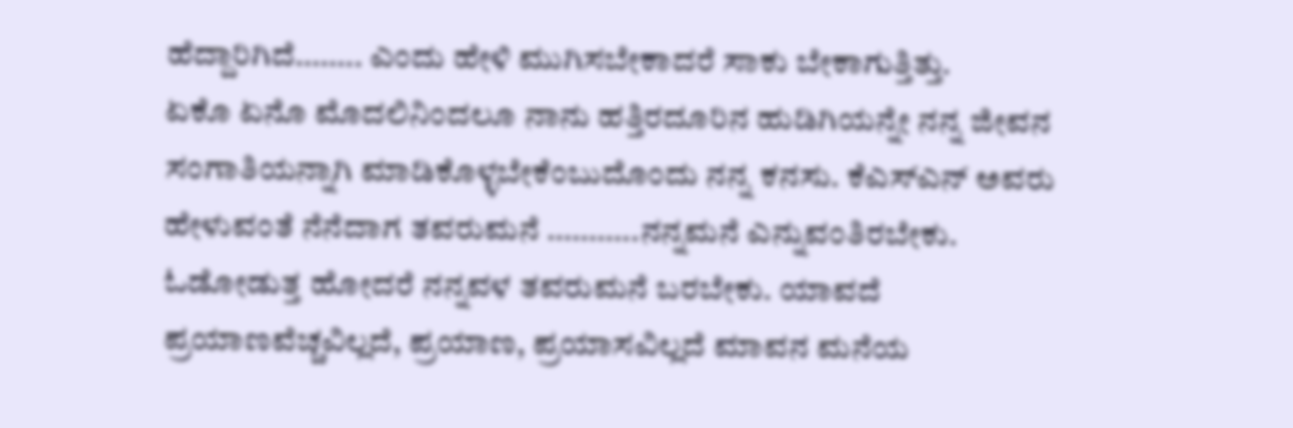ಹೆದ್ದಾರಿಗಿದೆ…….. ಎಂದು ಹೇಳಿ ಮುಗಿಸಬೇಕಾದರೆ ಸಾಕು ಬೇಕಾಗುತ್ತಿತ್ತು.
ಏಕೊ ಏನೊ ಮೊದಲಿನಿಂದಲೂ ನಾನು ಹತ್ತಿರದೂರಿನ ಹುಡಿಗಿಯನ್ನೇ ನನ್ನ ಜೀವನ ಸಂಗಾತಿಯನ್ನಾಗಿ ಮಾಡಿಕೊಳ್ಳಬೇಕೆಂಬುದೊಂದು ನನ್ನ ಕನಸು. ಕೆಎಸ್ಎನ್ ಅವರು ಹೇಳುವಂತೆ ನೆನೆದಾಗ ತವರುಮನೆ ………..ನನ್ನಮನೆ ಎನ್ನುವಂತಿರಬೇಕು. ಓಡೋಡುತ್ತ ಹೋದರೆ ನನ್ನವಳ ತವರುಮನೆ ಬರಬೇಕು. ಯಾವದೆ ಪ್ರಯಾಣವೆಚ್ಚವಿಲ್ಲದೆ, ಪ್ರಯಾಣ, ಪ್ರಯಾಸವಿಲ್ಲದೆ ಮಾವನ ಮನೆಯ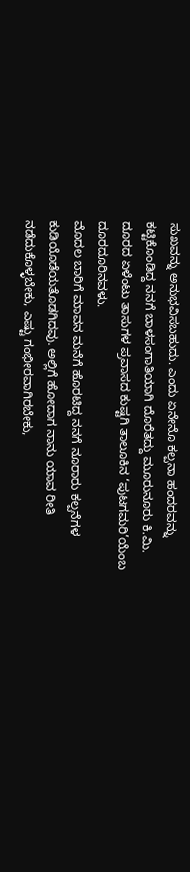ಸುಖವನ್ನು ಅನುಭವಿಸಬಹುದು. ಎಂದು ಏನೇನೊ ಕಲ್ಪನಾ ಹಂದರವನ್ನು ಕಟ್ಟಿಕೊಂಡಿದ್ದ ನನಗೆ ಬಾಳಸಂಗಾತಿಯಾಗಿ ದೊರೆತದ್ದು ಮೂರುನೂರು ಕಿ.ಮಿ. ದೂರದ ಏಳೆಂಟು ತಾಸುಗಳ ಪ್ರವಾಸದ ಕುಷ್ಟಗಿ ತಾಲೂಕಿನ ‘ಪುಟಗಮರಿ’ಯೆಂಬ ದೂರದೂರಿನವಳು.
ಮೊದಲ ಬಾರಿಗೆ ಮಾವನ ಮನೆಗೆ ಹೊರಟಿದ್ದ ನನಗೆ ನೂರಾರು ಕಲ್ಪನೆಗಳ ಕುಡಿಯೊಡೆಯತೊಡಗಿದವು. ಅಲ್ಲಿಗೆ ಹೋದಾಗ ನಾನು ಯಾವ ರೀತಿ ನಡೆದುಕೊಳ್ಳಬೇಕು, ಎಷ್ಟು ಗಂಭೀರವಾಗಿರಬೇಕು,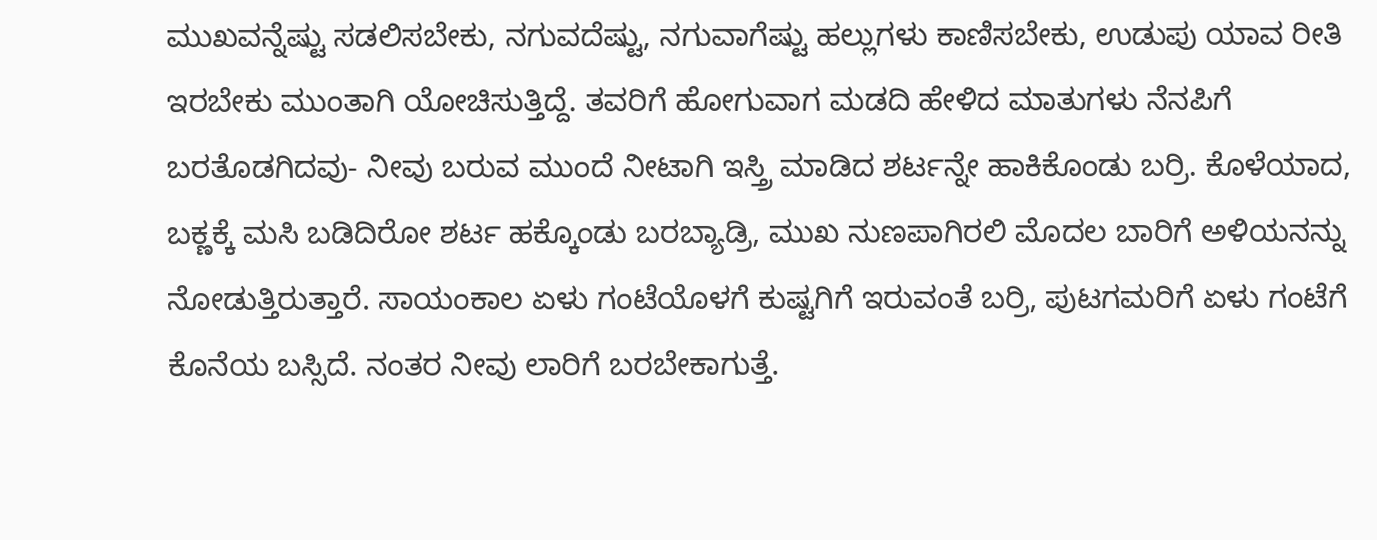ಮುಖವನ್ನೆಷ್ಟು ಸಡಲಿಸಬೇಕು, ನಗುವದೆಷ್ಟು, ನಗುವಾಗೆಷ್ಟು ಹಲ್ಲುಗಳು ಕಾಣಿಸಬೇಕು, ಉಡುಪು ಯಾವ ರೀತಿ ಇರಬೇಕು ಮುಂತಾಗಿ ಯೋಚಿಸುತ್ತಿದ್ದೆ. ತವರಿಗೆ ಹೋಗುವಾಗ ಮಡದಿ ಹೇಳಿದ ಮಾತುಗಳು ನೆನಪಿಗೆ ಬರತೊಡಗಿದವು- ನೀವು ಬರುವ ಮುಂದೆ ನೀಟಾಗಿ ಇಸ್ತ್ರಿ ಮಾಡಿದ ಶರ್ಟನ್ನೇ ಹಾಕಿಕೊಂಡು ಬರ್ರಿ. ಕೊಳೆಯಾದ, ಬಕ್ಣಕ್ಕೆ ಮಸಿ ಬಡಿದಿರೋ ಶರ್ಟ ಹಕ್ಕೊಂಡು ಬರಬ್ಯಾಡ್ರಿ, ಮುಖ ನುಣಪಾಗಿರಲಿ ಮೊದಲ ಬಾರಿಗೆ ಅಳಿಯನನ್ನು ನೋಡುತ್ತಿರುತ್ತಾರೆ. ಸಾಯಂಕಾಲ ಏಳು ಗಂಟೆಯೊಳಗೆ ಕುಷ್ಟಗಿಗೆ ಇರುವಂತೆ ಬರ್ರಿ, ಪುಟಗಮರಿಗೆ ಏಳು ಗಂಟೆಗೆ ಕೊನೆಯ ಬಸ್ಸಿದೆ. ನಂತರ ನೀವು ಲಾರಿಗೆ ಬರಬೇಕಾಗುತ್ತೆ.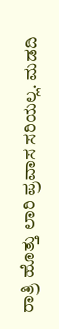ರಾತ್ರಿ ಹೊತ್ತು ಲಾರಿ ಪ್ರವಾಸ ಸರಿಯಲ್ಲ. ಮಡದಿ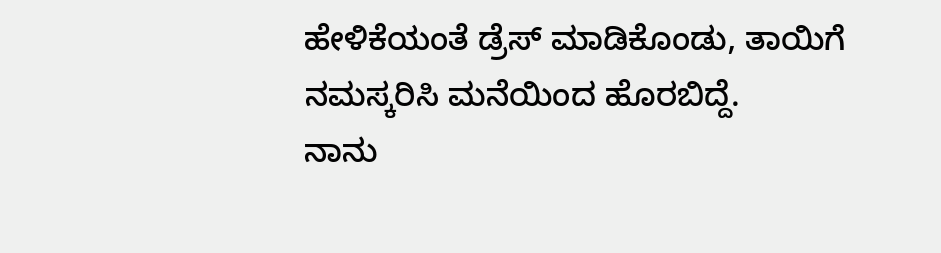ಹೇಳಿಕೆಯಂತೆ ಡ್ರೆಸ್ ಮಾಡಿಕೊಂಡು, ತಾಯಿಗೆ ನಮಸ್ಕರಿಸಿ ಮನೆಯಿಂದ ಹೊರಬಿದ್ದೆ.
ನಾನು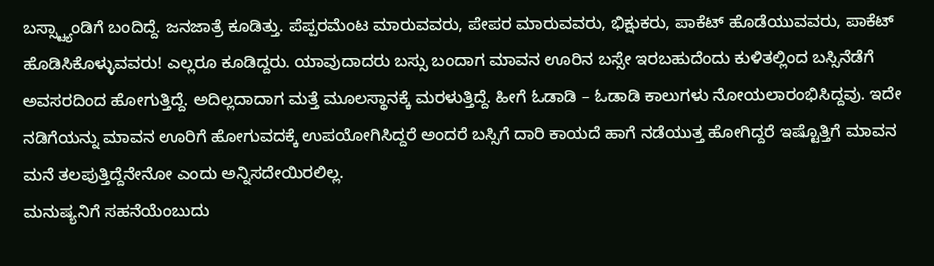ಬಸ್ಸ್ಟ್ಯಾಂಡಿಗೆ ಬಂದಿದ್ದೆ. ಜನಜಾತ್ರೆ ಕೂಡಿತ್ತು. ಪೆಪ್ಪರಮೆಂಟ ಮಾರುವವರು, ಪೇಪರ ಮಾರುವವರು, ಭಿಕ್ಷುಕರು, ಪಾಕೆಟ್ ಹೊಡೆಯುವವರು, ಪಾಕೆಟ್ ಹೊಡಿಸಿಕೊಳ್ಳುವವರು! ಎಲ್ಲರೂ ಕೂಡಿದ್ದರು. ಯಾವುದಾದರು ಬಸ್ಸು ಬಂದಾಗ ಮಾವನ ಊರಿನ ಬಸ್ಸೇ ಇರಬಹುದೆಂದು ಕುಳಿತಲ್ಲಿಂದ ಬಸ್ಸಿನೆಡೆಗೆ ಅವಸರದಿಂದ ಹೋಗುತ್ತಿದ್ದೆ. ಅದಿಲ್ಲದಾದಾಗ ಮತ್ತೆ ಮೂಲಸ್ಥಾನಕ್ಕೆ ಮರಳುತ್ತಿದ್ದೆ. ಹೀಗೆ ಓಡಾಡಿ – ಓಡಾಡಿ ಕಾಲುಗಳು ನೋಯಲಾರಂಭಿಸಿದ್ದವು. ಇದೇ ನಡಿಗೆಯನ್ನು ಮಾವನ ಊರಿಗೆ ಹೋಗುವದಕ್ಕೆ ಉಪಯೋಗಿಸಿದ್ದರೆ ಅಂದರೆ ಬಸ್ಸಿಗೆ ದಾರಿ ಕಾಯದೆ ಹಾಗೆ ನಡೆಯುತ್ತ ಹೋಗಿದ್ದರೆ ಇಷ್ಟೊತ್ತಿಗೆ ಮಾವನ ಮನೆ ತಲಪುತ್ತಿದ್ದೆನೇನೋ ಎಂದು ಅನ್ನಿಸದೇಯಿರಲಿಲ್ಲ.
ಮನುಷ್ಯನಿಗೆ ಸಹನೆಯೆಂಬುದು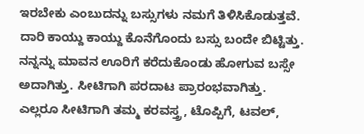ಇರಬೇಕು ಎಂಬುದನ್ನು ಬಸ್ಸುಗಳು ನಮಗೆ ತಿಳಿಸಿಕೊಡುತ್ತವೆ. ದಾರಿ ಕಾಯ್ದು ಕಾಯ್ದು ಕೊನೆಗೊಂದು ಬಸ್ಸು ಬಂದೇ ಬಿಟ್ಟಿತ್ತು. ನನ್ನನ್ನು ಮಾವನ ಊರಿಗೆ ಕರೆದುಕೊಂಡು ಹೋಗುವ ಬಸ್ಸೇ ಅದಾಗಿತ್ತು. ಸೀಟಿಗಾಗಿ ಪರದಾಟ ಪ್ರಾರಂಭವಾಗಿತ್ತು. ಎಲ್ಲರೂ ಸೀಟಿಗಾಗಿ ತಮ್ಮ ಕರವಸ್ತ್ರ, ಟೊಪ್ಪಿಗೆ, ಟವಲ್,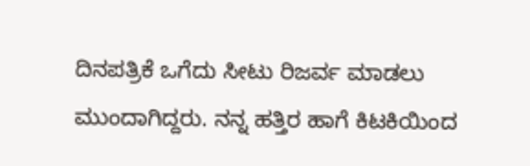ದಿನಪತ್ರಿಕೆ ಒಗೆದು ಸೀಟು ರಿಜರ್ವ ಮಾಡಲು ಮುಂದಾಗಿದ್ದರು. ನನ್ನ ಹತ್ತಿರ ಹಾಗೆ ಕಿಟಕಿಯಿಂದ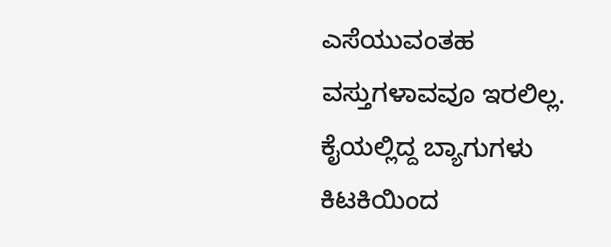ಎಸೆಯುವಂತಹ ವಸ್ತುಗಳಾವವೂ ಇರಲಿಲ್ಲ. ಕೈಯಲ್ಲಿದ್ದ ಬ್ಯಾಗುಗಳು ಕಿಟಕಿಯಿಂದ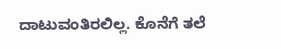ದಾಟುವಂತಿರಲಿಲ್ಲ. ಕೊನೆಗೆ ತಲೆ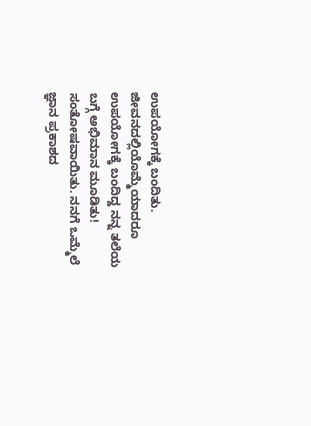ಉಪಯೋಗಕ್ಕೆ ಬಂದಿತು. ಜೀವನದಲ್ಲಿಯೊಮ್ಮೆಯಾದರೂ ಉಪಯೋಗಕ್ಕೆ ಬಂದಿದ್ದ ನನ್ನ ತಲೆಯ ಬಗ್ಗೆ ಅಭಿಮಾನ ಮೂಡಿತು! ಸಂತೋಷವಾಯಿತು. ನನಗೆ ಒಮ್ಮೆಲೆ ಜ್ಞಾನ ಪ್ರಕಾಶದ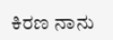ಕಿರಣ ನಾನು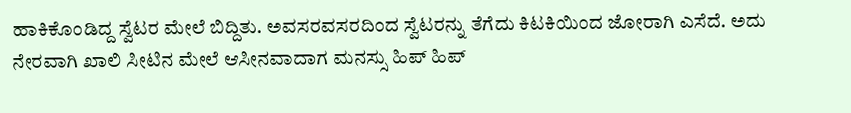ಹಾಕಿಕೊಂಡಿದ್ದ ಸ್ವೆಟರ ಮೇಲೆ ಬಿದ್ದಿತು. ಅವಸರವಸರದಿಂದ ಸ್ವೆಟರನ್ನು ತೆಗೆದು ಕಿಟಕಿಯಿಂದ ಜೋರಾಗಿ ಎಸೆದೆ. ಅದು ನೇರವಾಗಿ ಖಾಲಿ ಸೀಟಿನ ಮೇಲೆ ಆಸೀನವಾದಾಗ ಮನಸ್ಸು ಹಿಪ್ ಹಿಪ್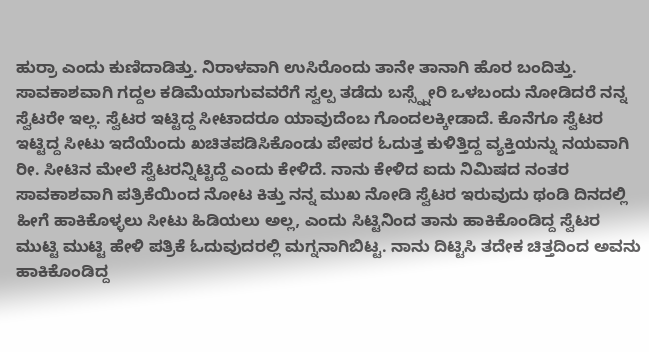ಹುರ್ರಾ ಎಂದು ಕುಣಿದಾಡಿತ್ತು. ನಿರಾಳವಾಗಿ ಉಸಿರೊಂದು ತಾನೇ ತಾನಾಗಿ ಹೊರ ಬಂದಿತ್ತು.
ಸಾವಕಾಶವಾಗಿ ಗದ್ದಲ ಕಡಿಮೆಯಾಗುವವರೆಗೆ ಸ್ವಲ್ಪ ತಡೆದು ಬಸ್ಸ್ನ್ನೇರಿ ಒಳಬಂದು ನೋಡಿದರೆ ನನ್ನ ಸ್ವೆಟರೇ ಇಲ್ಲ. ಸ್ವೆಟರ ಇಟ್ಟಿದ್ದ ಸೀಟಾದರೂ ಯಾವುದೆಂಬ ಗೊಂದಲಕ್ಕೀಡಾದೆ. ಕೊನೆಗೂ ಸ್ವೆಟರ ಇಟ್ಟಿದ್ದ ಸೀಟು ಇದೆಯೆಂದು ಖಚಿತಪಡಿಸಿಕೊಂಡು ಪೇಪರ ಓದುತ್ತ ಕುಳಿತ್ತಿದ್ದ ವ್ಯಕ್ತಿಯನ್ನು ನಯವಾಗಿ ರೀ. ಸೀಟಿನ ಮೇಲೆ ಸ್ವೆಟರನ್ನಿಟ್ಟಿದ್ದೆ ಎಂದು ಕೇಳಿದೆ. ನಾನು ಕೇಳಿದ ಐದು ನಿಮಿಷದ ನಂತರ ಸಾವಕಾಶವಾಗಿ ಪತ್ರಿಕೆಯಿಂದ ನೋಟ ಕಿತ್ತು ನನ್ನ ಮುಖ ನೋಡಿ ಸ್ವೆಟರ ಇರುವುದು ಥಂಡಿ ದಿನದಲ್ಲಿ ಹೀಗೆ ಹಾಕಿಕೊಳ್ಳಲು ಸೀಟು ಹಿಡಿಯಲು ಅಲ್ಲ, ಎಂದು ಸಿಟ್ಟಿನಿಂದ ತಾನು ಹಾಕಿಕೊಂಡಿದ್ದ ಸ್ವೆಟರ ಮುಟ್ಟಿ ಮುಟ್ಟಿ ಹೇಳಿ ಪತ್ರಿಕೆ ಓದುವುದರಲ್ಲಿ ಮಗ್ನನಾಗಿಬಿಟ್ಟ. ನಾನು ದಿಟ್ಟಿಸಿ ತದೇಕ ಚಿತ್ತದಿಂದ ಅವನು ಹಾಕಿಕೊಂಡಿದ್ದ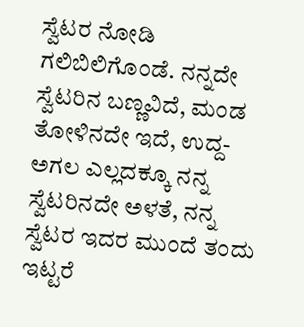ಸ್ವೆಟರ ನೋಡಿ ಗಲಿಬಿಲಿಗೊಂಡೆ. ನನ್ನದೇ ಸ್ವೆಟರಿನ ಬಣ್ಣವಿದೆ, ಮಂಡ ತೋಳಿನದೇ ಇದೆ, ಉದ್ದ-ಅಗಲ ಎಲ್ಲದಕ್ಕೂ ನನ್ನ ಸ್ವೆಟರಿನದೇ ಅಳತೆ, ನನ್ನ ಸ್ವೆಟರ ಇದರ ಮುಂದೆ ತಂದು ಇಟ್ಟರೆ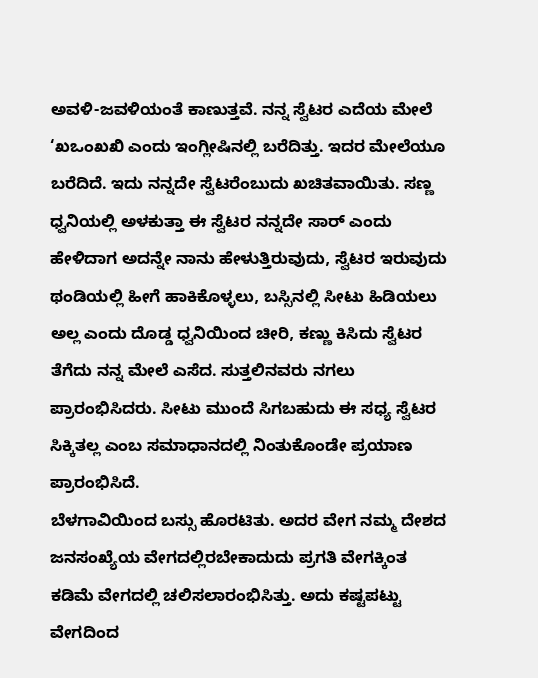ಅವಳಿ-ಜವಳಿಯಂತೆ ಕಾಣುತ್ತವೆ. ನನ್ನ ಸ್ವೆಟರ ಎದೆಯ ಮೇಲೆ ‘ಖಒಂಖಖಿ ಎಂದು ಇಂಗ್ಲೀಷಿನಲ್ಲಿ ಬರೆದಿತ್ತು. ಇದರ ಮೇಲೆಯೂ ಬರೆದಿದೆ. ಇದು ನನ್ನದೇ ಸ್ವೆಟರೆಂಬುದು ಖಚಿತವಾಯಿತು. ಸಣ್ಣ ಧ್ವನಿಯಲ್ಲಿ ಅಳಕುತ್ತಾ ಈ ಸ್ವೆಟರ ನನ್ನದೇ ಸಾರ್ ಎಂದು ಹೇಳಿದಾಗ ಅದನ್ನೇ ನಾನು ಹೇಳುತ್ತಿರುವುದು, ಸ್ವೆಟರ ಇರುವುದು ಥಂಡಿಯಲ್ಲಿ ಹೀಗೆ ಹಾಕಿಕೊಳ್ಳಲು, ಬಸ್ಸಿನಲ್ಲಿ ಸೀಟು ಹಿಡಿಯಲು ಅಲ್ಲ ಎಂದು ದೊಡ್ಡ ಧ್ವನಿಯಿಂದ ಚೀರಿ, ಕಣ್ಣು ಕಿಸಿದು ಸ್ವೆಟರ ತೆಗೆದು ನನ್ನ ಮೇಲೆ ಎಸೆದ. ಸುತ್ತಲಿನವರು ನಗಲು ಪ್ರಾರಂಭಿಸಿದರು. ಸೀಟು ಮುಂದೆ ಸಿಗಬಹುದು ಈ ಸಧ್ಯ ಸ್ವೆಟರ ಸಿಕ್ಕಿತಲ್ಲ ಎಂಬ ಸಮಾಧಾನದಲ್ಲಿ ನಿಂತುಕೊಂಡೇ ಪ್ರಯಾಣ ಪ್ರಾರಂಭಿಸಿದೆ.
ಬೆಳಗಾವಿಯಿಂದ ಬಸ್ಸು ಹೊರಟಿತು. ಅದರ ವೇಗ ನಮ್ಮ ದೇಶದ ಜನಸಂಖ್ಯೆಯ ವೇಗದಲ್ಲಿರಬೇಕಾದುದು ಪ್ರಗತಿ ವೇಗಕ್ಕಿಂತ ಕಡಿಮೆ ವೇಗದಲ್ಲಿ ಚಲಿಸಲಾರಂಭಿಸಿತ್ತು. ಅದು ಕಷ್ಟಪಟ್ಟು ವೇಗದಿಂದ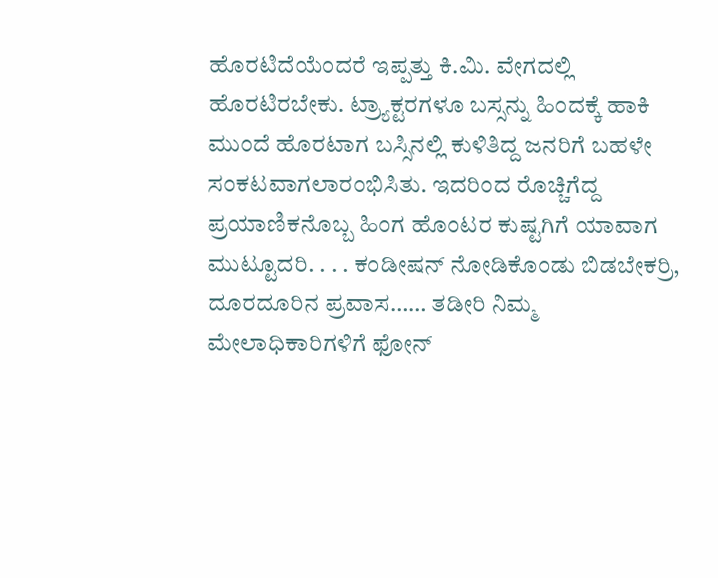ಹೊರಟಿದೆಯೆಂದರೆ ಇಪ್ಪತ್ತು ಕಿ.ಮಿ. ವೇಗದಲ್ಲಿ ಹೊರಟಿರಬೇಕು. ಟ್ರ್ಯಾಕ್ಟರಗಳೂ ಬಸ್ಸನ್ನು ಹಿಂದಕ್ಕೆ ಹಾಕಿ ಮುಂದೆ ಹೊರಟಾಗ ಬಸ್ಸಿನಲ್ಲಿ ಕುಳಿತಿದ್ದ ಜನರಿಗೆ ಬಹಳೇ ಸಂಕಟವಾಗಲಾರಂಭಿಸಿತು. ಇದರಿಂದ ರೊಚ್ಚಿಗೆದ್ದ ಪ್ರಯಾಣಿಕನೊಬ್ಬ ಹಿಂಗ ಹೊಂಟರ ಕುಷ್ಟಗಿಗೆ ಯಾವಾಗ ಮುಟ್ಟೂದರಿ. . . . ಕಂಡೀಷನ್ ನೋಡಿಕೊಂಡು ಬಿಡಬೇಕರ್ರಿ, ದೂರದೂರಿನ ಪ್ರವಾಸ…… ತಡೀರಿ ನಿಮ್ಮ ಮೇಲಾಧಿಕಾರಿಗಳಿಗೆ ಫೋನ್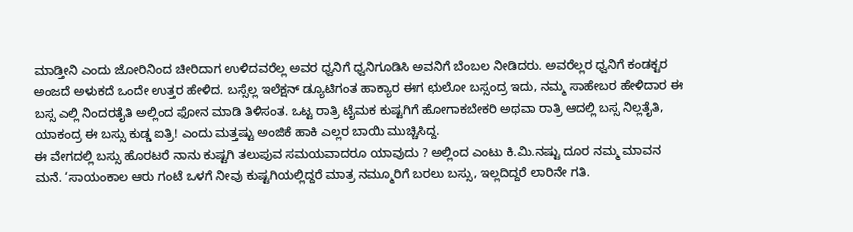ಮಾಡ್ತೀನಿ ಎಂದು ಜೋರಿನಿಂದ ಚೀರಿದಾಗ ಉಳಿದವರೆಲ್ಲ ಅವರ ಧ್ವನಿಗೆ ಧ್ವನಿಗೂಡಿಸಿ ಅವನಿಗೆ ಬೆಂಬಲ ನೀಡಿದರು. ಅವರೆಲ್ಲರ ಧ್ವನಿಗೆ ಕಂಡಕ್ಟರ ಅಂಜದೆ ಅಳುಕದೆ ಒಂದೇ ಉತ್ತರ ಹೇಳಿದ. ಬಸ್ಸೆಲ್ಲ ಇಲೆಕ್ಷನ್ ಡ್ಯೂಟಿಗಂತ ಹಾಕ್ಯಾರ ಈಗ ಛುಲೋ ಬಸ್ಸಂದ್ರ ಇದು, ನಮ್ಮ ಸಾಹೇಬರ ಹೇಳಿದಾರ ಈ ಬಸ್ಸ ಎಲ್ಲಿ ನಿಂದರತೈತಿ ಅಲ್ಲಿಂದ ಫೋನ ಮಾಡಿ ತಿಳಿಸಂತ. ಒಟ್ಟ ರಾತ್ರಿ ಟೈಮಕ ಕುಷ್ಟಗಿಗೆ ಹೋಗಾಕಬೇಕರಿ ಅಥವಾ ರಾತ್ರಿ ಆದಲ್ಲಿ ಬಸ್ಸ ನಿಲ್ಲತೈತಿ, ಯಾಕಂದ್ರ ಈ ಬಸ್ಸು ಕುಡ್ಡ ಐತ್ರಿ! ಎಂದು ಮತ್ತಷ್ಟು ಅಂಜಿಕೆ ಹಾಕಿ ಎಲ್ಲರ ಬಾಯಿ ಮುಚ್ಚಿಸಿದ್ದ.
ಈ ವೇಗದಲ್ಲಿ ಬಸ್ಸು ಹೊರಟರೆ ನಾನು ಕುಷ್ಟಗಿ ತಲುಪುವ ಸಮಯವಾದರೂ ಯಾವುದು ? ಅಲ್ಲಿಂದ ಎಂಟು ಕಿ.ಮಿ.ನಷ್ಟು ದೂರ ನಮ್ಮ ಮಾವನ ಮನೆ. ‘ಸಾಯಂಕಾಲ ಆರು ಗಂಟೆ ಒಳಗೆ ನೀವು ಕುಷ್ಟಗಿಯಲ್ಲಿದ್ದರೆ ಮಾತ್ರ ನಮ್ಮೂರಿಗೆ ಬರಲು ಬಸ್ಸು, ಇಲ್ಲದಿದ್ದರೆ ಲಾರಿನೇ ಗತಿ.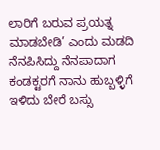ಲಾರಿಗೆ ಬರುವ ಪ್ರಯತ್ನ ಮಾಡಬೇಡಿ’ ಎಂದು ಮಡದಿ ನೆನಪಿಸಿದ್ದು ನೆನಪಾದಾಗ ಕಂಡಕ್ಟರಗೆ ನಾನು ಹುಬ್ಬಳ್ಳಿಗೆ ಇಳಿದು ಬೇರೆ ಬಸ್ಸು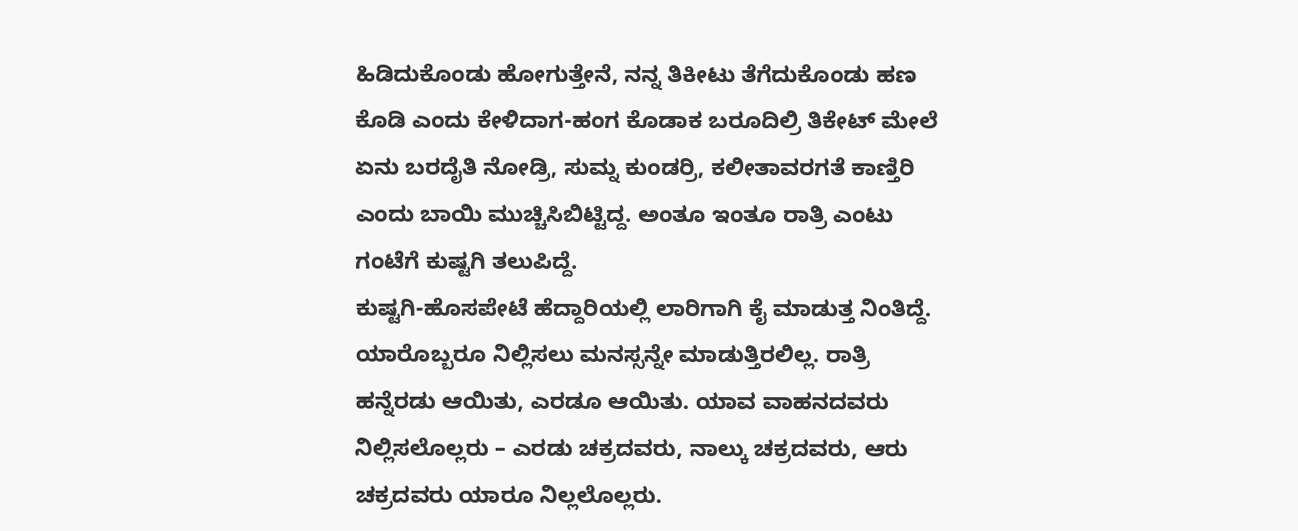ಹಿಡಿದುಕೊಂಡು ಹೋಗುತ್ತೇನೆ, ನನ್ನ ತಿಕೀಟು ತೆಗೆದುಕೊಂಡು ಹಣ ಕೊಡಿ ಎಂದು ಕೇಳಿದಾಗ-ಹಂಗ ಕೊಡಾಕ ಬರೂದಿಲ್ರಿ ತಿಕೇಟ್ ಮೇಲೆ ಏನು ಬರದೈತಿ ನೋಡ್ರಿ, ಸುಮ್ನ ಕುಂಡರ್ರಿ, ಕಲೀತಾವರಗತೆ ಕಾಣ್ತಿರಿ ಎಂದು ಬಾಯಿ ಮುಚ್ಚಿಸಿಬಿಟ್ಟಿದ್ದ. ಅಂತೂ ಇಂತೂ ರಾತ್ರಿ ಎಂಟು ಗಂಟೆಗೆ ಕುಷ್ಟಗಿ ತಲುಪಿದ್ದೆ.
ಕುಷ್ಟಗಿ-ಹೊಸಪೇಟೆ ಹೆದ್ದಾರಿಯಲ್ಲಿ ಲಾರಿಗಾಗಿ ಕೈ ಮಾಡುತ್ತ ನಿಂತಿದ್ದೆ. ಯಾರೊಬ್ಬರೂ ನಿಲ್ಲಿಸಲು ಮನಸ್ಸನ್ನೇ ಮಾಡುತ್ತಿರಲಿಲ್ಲ. ರಾತ್ರಿ ಹನ್ನೆರಡು ಆಯಿತು, ಎರಡೂ ಆಯಿತು. ಯಾವ ವಾಹನದವರು ನಿಲ್ಲಿಸಲೊಲ್ಲರು – ಎರಡು ಚಕ್ರದವರು, ನಾಲ್ಕು ಚಕ್ರದವರು, ಆರು ಚಕ್ರದವರು ಯಾರೂ ನಿಲ್ಲಲೊಲ್ಲರು.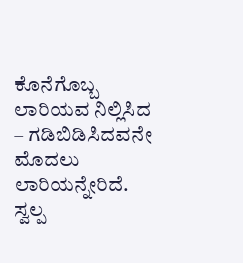ಕೊನೆಗೊಬ್ಬ ಲಾರಿಯವ ನಿಲ್ಲಿಸಿದ – ಗಡಿಬಿಡಿಸಿದವನೇ ಮೊದಲು ಲಾರಿಯನ್ನೇರಿದೆ. ಸ್ವಲ್ಪ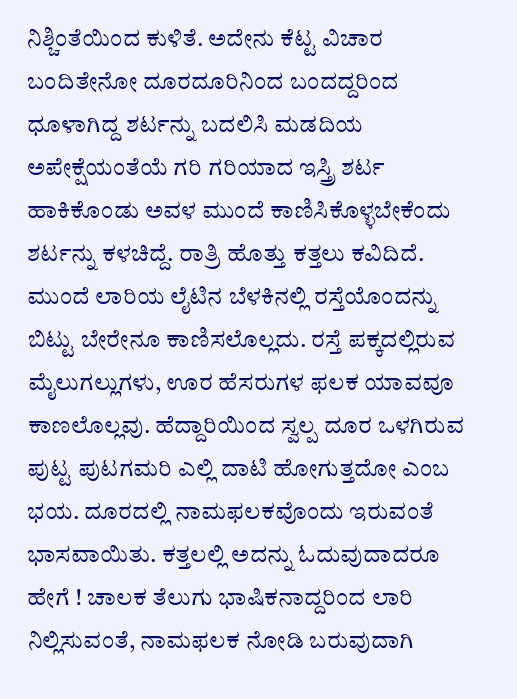ನಿಶ್ಚಿಂತೆಯಿಂದ ಕುಳಿತೆ. ಅದೇನು ಕೆಟ್ಟ ವಿಚಾರ ಬಂದಿತೇನೋ ದೂರದೂರಿನಿಂದ ಬಂದದ್ದರಿಂದ ಧೂಳಾಗಿದ್ದ ಶರ್ಟನ್ನು ಬದಲಿಸಿ ಮಡದಿಯ ಅಪೇಕ್ಷೆಯಂತೆಯೆ ಗರಿ ಗರಿಯಾದ ಇಸ್ತ್ರಿ ಶರ್ಟ ಹಾಕಿಕೊಂಡು ಅವಳ ಮುಂದೆ ಕಾಣಿಸಿಕೊಳ್ಳಬೇಕೆಂದು ಶರ್ಟನ್ನು ಕಳಚಿದ್ದೆ. ರಾತ್ರಿ ಹೊತ್ತು ಕತ್ತಲು ಕವಿದಿದೆ. ಮುಂದೆ ಲಾರಿಯ ಲೈಟಿನ ಬೆಳಕಿನಲ್ಲಿ ರಸ್ತೆಯೊಂದನ್ನು ಬಿಟ್ಟು ಬೇರೇನೂ ಕಾಣಿಸಲೊಲ್ಲದು. ರಸ್ತೆ ಪಕ್ಕದಲ್ಲಿರುವ ಮೈಲುಗಲ್ಲುಗಳು, ಊರ ಹೆಸರುಗಳ ಫಲಕ ಯಾವವೂ ಕಾಣಲೊಲ್ಲವು. ಹೆದ್ದಾರಿಯಿಂದ ಸ್ವಲ್ಪ ದೂರ ಒಳಗಿರುವ ಪುಟ್ಟ ಪುಟಗಮರಿ ಎಲ್ಲಿ ದಾಟಿ ಹೋಗುತ್ತದೋ ಎಂಬ ಭಯ. ದೂರದಲ್ಲಿ ನಾಮಫಲಕವೊಂದು ಇರುವಂತೆ ಭಾಸವಾಯಿತು. ಕತ್ತಲಲ್ಲಿ ಅದನ್ನು ಓದುವುದಾದರೂ ಹೇಗೆ ! ಚಾಲಕ ತೆಲುಗು ಭಾಷಿಕನಾದ್ದರಿಂದ ಲಾರಿ ನಿಲ್ಲಿಸುವಂತೆ, ನಾಮಫಲಕ ನೋಡಿ ಬರುವುದಾಗಿ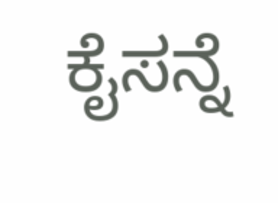ಕೈಸನ್ನೆ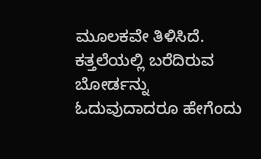ಮೂಲಕವೇ ತಿಳಿಸಿದೆ. ಕತ್ತಲೆಯಲ್ಲಿ ಬರೆದಿರುವ ಬೋರ್ಡನ್ನು ಓದುವುದಾದರೂ ಹೇಗೆಂದು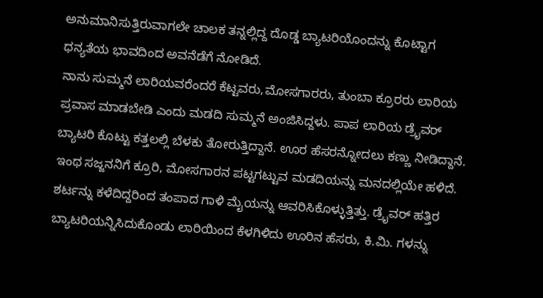ಅನುಮಾನಿಸುತ್ತಿರುವಾಗಲೇ ಚಾಲಕ ತನ್ನಲ್ಲಿದ್ದ ದೊಡ್ಡ ಬ್ಯಾಟರಿಯೊಂದನ್ನು ಕೊಟ್ಟಾಗ ಧನ್ಯತೆಯ ಭಾವದಿಂದ ಅವನೆಡೆಗೆ ನೋಡಿದೆ.
ನಾನು ಸುಮ್ಮನೆ ಲಾರಿಯವರೆಂದರೆ ಕೆಟ್ಟವರು,ಮೋಸಗಾರರು, ತುಂಬಾ ಕ್ರೂರರು ಲಾರಿಯ ಪ್ರವಾಸ ಮಾಡಬೇಡಿ ಎಂದು ಮಡದಿ ಸುಮ್ಮನೆ ಅಂಜಿಸಿದ್ದಳು. ಪಾಪ ಲಾರಿಯ ಡ್ರೈವರ್ ಬ್ಯಾಟರಿ ಕೊಟ್ಟು ಕತ್ತಲಲ್ಲಿ ಬೆಳಕು ತೋರುತ್ತಿದ್ದಾನೆ. ಊರ ಹೆಸರನ್ನೋದಲು ಕಣ್ಣು ನೀಡಿದ್ದಾನೆ. ಇಂಥ ಸಜ್ಜನನಿಗೆ ಕ್ರೂರಿ, ಮೋಸಗಾರನ ಪಟ್ಟಗಟ್ಟುವ ಮಡದಿಯನ್ನು ಮನದಲ್ಲಿಯೇ ಹಳಿದೆ. ಶರ್ಟನ್ನು ಕಳೆದಿದ್ದರಿಂದ ತಂಪಾದ ಗಾಳಿ ಮೈಯನ್ನು ಆವರಿಸಿಕೊಳ್ಳುತ್ತಿತ್ತು. ಡ್ರೈವರ್ ಹತ್ತಿರ ಬ್ಯಾಟರಿಯನ್ನಿಸಿದುಕೊಂಡು ಲಾರಿಯಿಂದ ಕೆಳಗಿಳಿದು ಊರಿನ ಹೆಸರು, ಕಿ.ಮಿ. ಗಳನ್ನು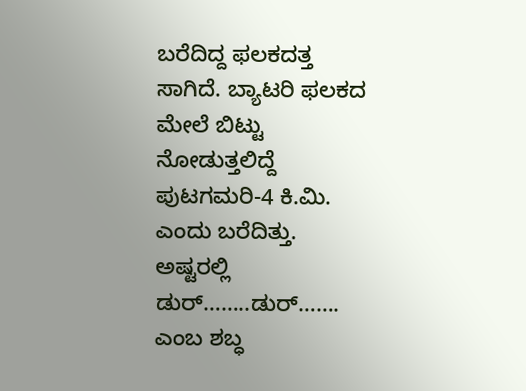ಬರೆದಿದ್ದ ಫಲಕದತ್ತ ಸಾಗಿದೆ. ಬ್ಯಾಟರಿ ಫಲಕದ ಮೇಲೆ ಬಿಟ್ಟು ನೋಡುತ್ತಲಿದ್ದೆ ಪುಟಗಮರಿ-4 ಕಿ.ಮಿ. ಎಂದು ಬರೆದಿತ್ತು. ಅಷ್ಟರಲ್ಲಿ ಡುರ್……..ಡುರ್……. ಎಂಬ ಶಬ್ಧ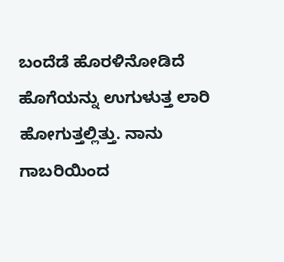ಬಂದೆಡೆ ಹೊರಳಿನೋಡಿದೆ ಹೊಗೆಯನ್ನು ಉಗುಳುತ್ತ ಲಾರಿ ಹೋಗುತ್ತಲ್ಲಿತ್ತು. ನಾನು ಗಾಬರಿಯಿಂದ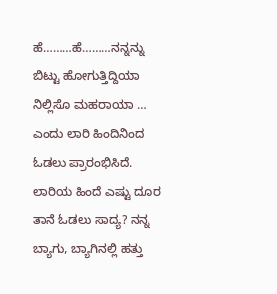ಹೆ………ಹೆ………ನನ್ನನ್ನು ಬಿಟ್ಟು ಹೋಗುತ್ತಿದ್ದಿಯಾ ನಿಲ್ಲಿಸೊ ಮಹರಾಯಾ … ಎಂದು ಲಾರಿ ಹಿಂದಿನಿಂದ ಓಡಲು ಪ್ರಾರಂಭಿಸಿದೆ. ಲಾರಿಯ ಹಿಂದೆ ಎಷ್ಟು ದೂರ ತಾನೆ ಓಡಲು ಸಾದ್ಯ? ನನ್ನ ಬ್ಯಾಗು, ಬ್ಯಾಗಿನಲ್ಲಿ ಹತ್ತು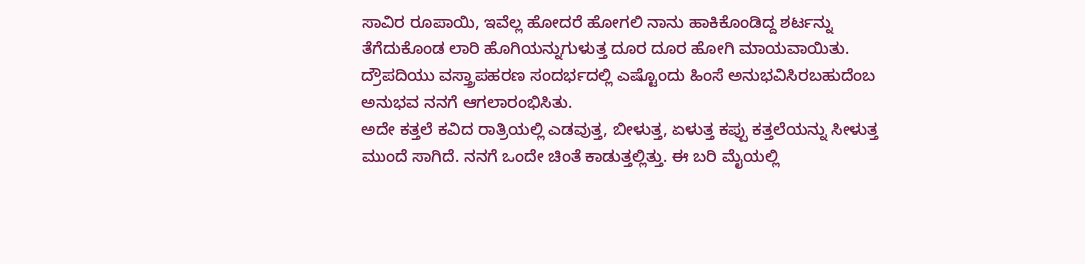ಸಾವಿರ ರೂಪಾಯಿ, ಇವೆಲ್ಲ ಹೋದರೆ ಹೋಗಲಿ ನಾನು ಹಾಕಿಕೊಂಡಿದ್ದ ಶರ್ಟನ್ನು ತೆಗೆದುಕೊಂಡ ಲಾರಿ ಹೊಗಿಯನ್ನುಗುಳುತ್ತ ದೂರ ದೂರ ಹೋಗಿ ಮಾಯವಾಯಿತು. ದ್ರೌಪದಿಯು ವಸ್ತ್ರಾಪಹರಣ ಸಂದರ್ಭದಲ್ಲಿ ಎಷ್ಟೊಂದು ಹಿಂಸೆ ಅನುಭವಿಸಿರಬಹುದೆಂಬ ಅನುಭವ ನನಗೆ ಆಗಲಾರಂಭಿಸಿತು.
ಅದೇ ಕತ್ತಲೆ ಕವಿದ ರಾತ್ರಿಯಲ್ಲಿ ಎಡವುತ್ತ, ಬೀಳುತ್ತ, ಏಳುತ್ತ ಕಪ್ಪು ಕತ್ತಲೆಯನ್ನು ಸೀಳುತ್ತ ಮುಂದೆ ಸಾಗಿದೆ. ನನಗೆ ಒಂದೇ ಚಿಂತೆ ಕಾಡುತ್ತಲ್ಲಿತ್ತು. ಈ ಬರಿ ಮೈಯಲ್ಲಿ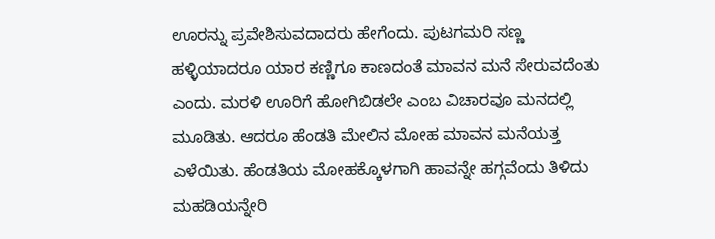ಊರನ್ನು ಪ್ರವೇಶಿಸುವದಾದರು ಹೇಗೆಂದು. ಪುಟಗಮರಿ ಸಣ್ಣ ಹಳ್ಳಿಯಾದರೂ ಯಾರ ಕಣ್ಣಿಗೂ ಕಾಣದಂತೆ ಮಾವನ ಮನೆ ಸೇರುವದೆಂತು ಎಂದು. ಮರಳಿ ಊರಿಗೆ ಹೋಗಿಬಿಡಲೇ ಎಂಬ ವಿಚಾರವೂ ಮನದಲ್ಲಿ ಮೂಡಿತು. ಆದರೂ ಹೆಂಡತಿ ಮೇಲಿನ ಮೋಹ ಮಾವನ ಮನೆಯತ್ತ ಎಳೆಯಿತು. ಹೆಂಡತಿಯ ಮೋಹಕ್ಕೊಳಗಾಗಿ ಹಾವನ್ನೇ ಹಗ್ಗವೆಂದು ತಿಳಿದು ಮಹಡಿಯನ್ನೇರಿ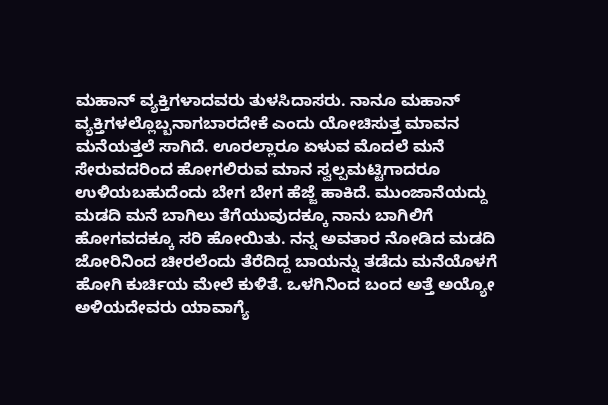ಮಹಾನ್ ವ್ಯಕ್ತಿಗಳಾದವರು ತುಳಸಿದಾಸರು. ನಾನೂ ಮಹಾನ್ ವ್ಯಕ್ತಿಗಳಲ್ಲೊಬ್ಬನಾಗಬಾರದೇಕೆ ಎಂದು ಯೋಚಿಸುತ್ತ ಮಾವನ ಮನೆಯತ್ತಲೆ ಸಾಗಿದೆ. ಊರಲ್ಲಾರೂ ಏಳುವ ಮೊದಲೆ ಮನೆ ಸೇರುವದರಿಂದ ಹೋಗಲಿರುವ ಮಾನ ಸ್ವಲ್ಪಮಟ್ಟಿಗಾದರೂ ಉಳಿಯಬಹುದೆಂದು ಬೇಗ ಬೇಗ ಹೆಜ್ಜೆ ಹಾಕಿದೆ. ಮುಂಜಾನೆಯದ್ದು ಮಡದಿ ಮನೆ ಬಾಗಿಲು ತೆಗೆಯುವುದಕ್ಕೂ ನಾನು ಬಾಗಿಲಿಗೆ ಹೋಗವದಕ್ಕೂ ಸರಿ ಹೋಯಿತು. ನನ್ನ ಅವತಾರ ನೋಡಿದ ಮಡದಿ ಜೋರಿನಿಂದ ಚೀರಲೆಂದು ತೆರೆದಿದ್ದ ಬಾಯನ್ನು ತಡೆದು ಮನೆಯೊಳಗೆ ಹೋಗಿ ಕುರ್ಚಿಯ ಮೇಲೆ ಕುಳಿತೆ. ಒಳಗಿನಿಂದ ಬಂದ ಅತ್ತೆ ಅಯ್ಯೋ ಅಳಿಯದೇವರು ಯಾವಾಗ್ಯೆ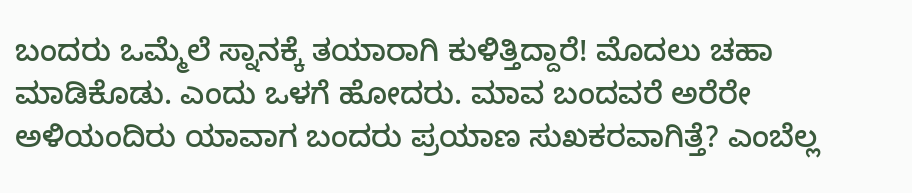ಬಂದರು ಒಮ್ಮೆಲೆ ಸ್ನಾನಕ್ಕೆ ತಯಾರಾಗಿ ಕುಳಿತ್ತಿದ್ದಾರೆ! ಮೊದಲು ಚಹಾ ಮಾಡಿಕೊಡು. ಎಂದು ಒಳಗೆ ಹೋದರು. ಮಾವ ಬಂದವರೆ ಅರೆರೇ ಅಳಿಯಂದಿರು ಯಾವಾಗ ಬಂದರು ಪ್ರಯಾಣ ಸುಖಕರವಾಗಿತ್ತೆ? ಎಂಬೆಲ್ಲ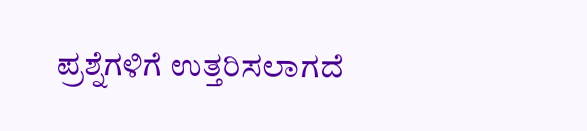ಪ್ರಶ್ನೆಗಳಿಗೆ ಉತ್ತರಿಸಲಾಗದೆ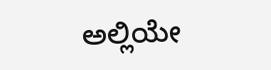ಅಲ್ಲಿಯೇ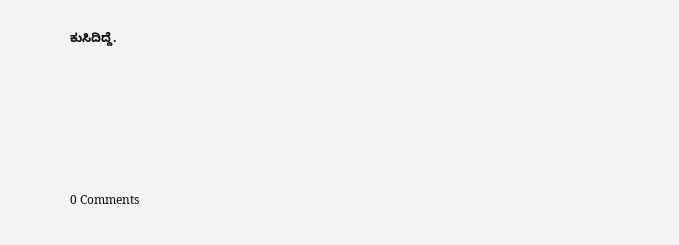ಕುಸಿದಿದ್ದೆ.






0 Comments